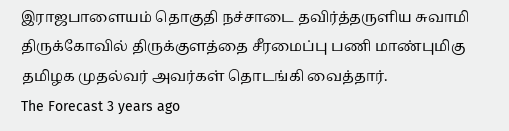இராஜபாளையம் தொகுதி நச்சாடை தவிர்த்தருளிய சுவாமி திருக்கோவில் திருக்குளத்தை சீரமைப்பு பணி மாண்புமிகு தமிழக முதல்வர் அவர்கள் தொடங்கி வைத்தார்.
The Forecast 3 years ago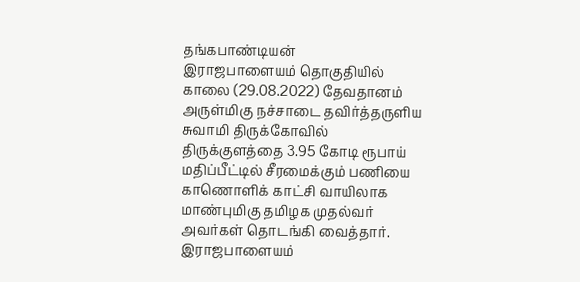தங்கபாண்டியன்
இராஜபாளையம் தொகுதியில் காலை (29.08.2022) தேவதானம் அருள்மிகு நச்சாடை தவிர்த்தருளிய சுவாமி திருக்கோவில் திருக்குளத்தை 3.95 கோடி ரூபாய் மதிப்பீட்டில் சீரமைக்கும் பணியை காணொளிக் காட்சி வாயிலாக மாண்புமிகு தமிழக முதல்வர் அவர்கள் தொடங்கி வைத்தார்.
இராஜபாளையம்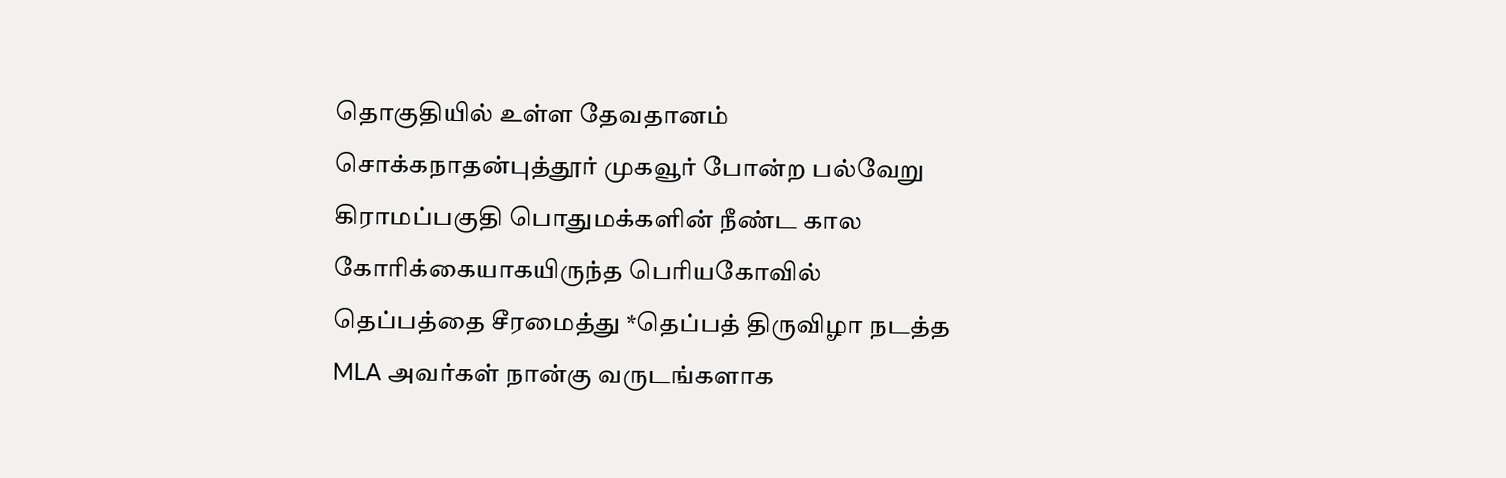தொகுதியில் உள்ள தேவதானம் சொக்கநாதன்புத்தூர் முகவூர் போன்ற பல்வேறு கிராமப்பகுதி பொதுமக்களின் நீண்ட கால கோரிக்கையாகயிருந்த பெரியகோவில் தெப்பத்தை சீரமைத்து *தெப்பத் திருவிழா நடத்த MLA அவர்கள் நான்கு வருடங்களாக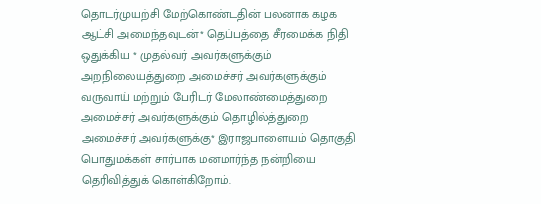தொடர்முயற்சி மேற்கொண்டதின் பலனாக கழக ஆட்சி அமைந்தவுடன்* தெப்பத்தை சீரமைக்க நிதி ஒதுக்கிய * முதல்வர் அவர்களுக்கும் அறநிலையத்துறை அமைச்சர் அவர்களுக்கும் வருவாய் மற்றும் பேரிடர் மேலாண்மைத்துறை அமைச்சர் அவர்களுக்கும் தொழில்த்துறை அமைச்சர் அவர்களுக்கு* இராஜபாளையம் தொகுதி பொதுமக்கள் சார்பாக மனமார்ந்த நன்றியை தெரிவித்துக் கொள்கிறோம்.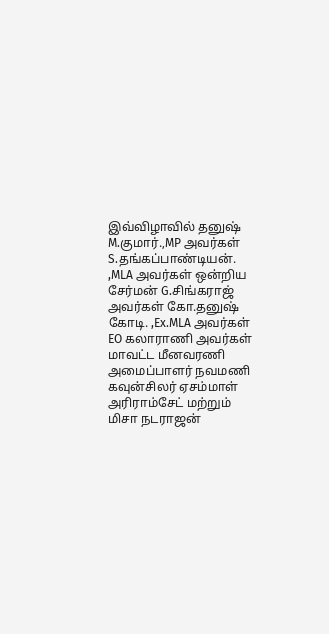இவ்விழாவில் தனுஷ் M.குமார்.,MP அவர்கள் S.தங்கப்பாண்டியன். ,MLA அவர்கள் ஒன்றிய சேர்மன் G.சிங்கராஜ் அவர்கள் கோ.தனுஷ் கோடி. ,Ex.MLA அவர்கள் EO கலாராணி அவர்கள் மாவட்ட மீனவரணி அமைப்பாளர் நவமணி கவுன்சிலர் ஏசம்மாள் அரிராம்சேட் மற்றும் மிசா நடராஜன்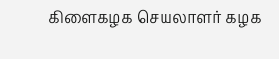கிளைகழக செயலாளர் கழக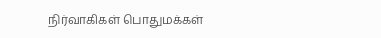நிர்வாகிகள் பொதுமக்கள்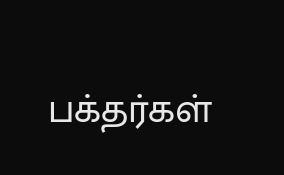பக்தர்கள்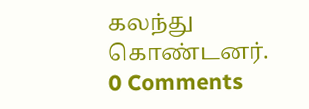கலந்து கொண்டனர்.
0 Comments